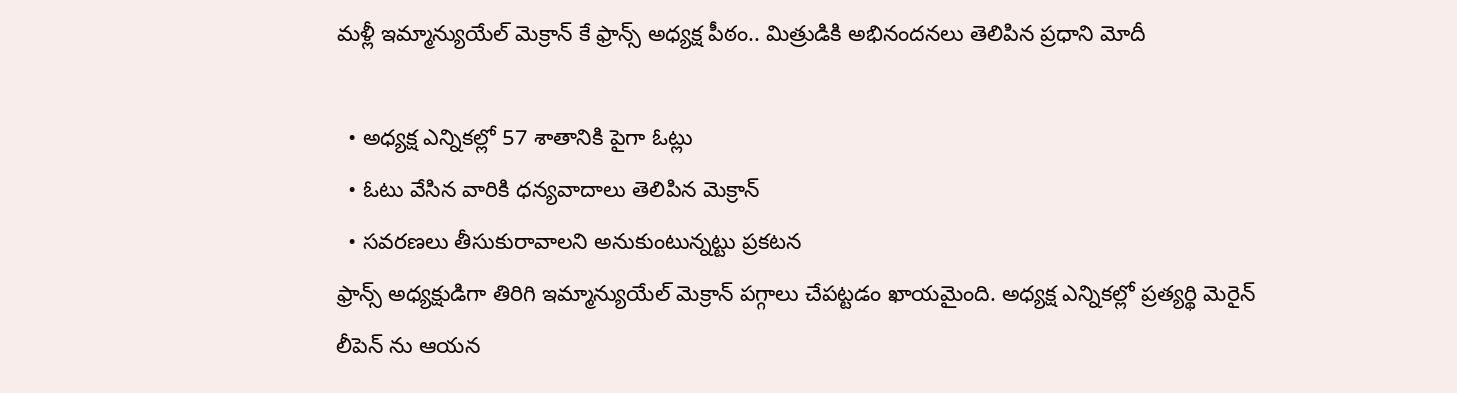మళ్లీ ఇమ్మాన్యుయేల్ మెక్రాన్ కే ఫ్రాన్స్ అధ్యక్ష పీఠం.. మిత్రుడికి అభినందనలు తెలిపిన ప్రధాని మోదీ

  • అధ్యక్ష ఎన్నికల్లో 57 శాతానికి పైగా ఓట్లు
  • ఓటు వేసిన వారికి ధన్యవాదాలు తెలిపిన మెక్రాన్
  • సవరణలు తీసుకురావాలని అనుకుంటున్నట్టు ప్రకటన
ఫ్రాన్స్ అధ్యక్షుడిగా తిరిగి ఇమ్మాన్యుయేల్ మెక్రాన్ పగ్గాలు చేపట్టడం ఖాయమైంది. అధ్యక్ష ఎన్నికల్లో ప్రత్యర్థి మెరైన్ లీపెన్ ను ఆయన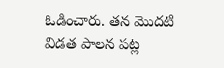ఓడించారు. తన మొదటి విడత పాలన పట్ల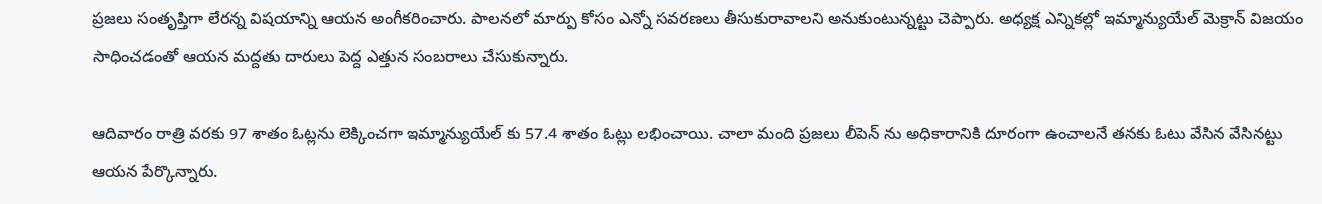ప్రజలు సంతృప్తిగా లేరన్న విషయాన్ని ఆయన అంగీకరించారు. పాలనలో మార్పు కోసం ఎన్నో సవరణలు తీసుకురావాలని అనుకుంటున్నట్టు చెప్పారు. అధ్యక్ష ఎన్నికల్లో ఇమ్మాన్యుయేల్ మెక్రాన్ విజయం సాధించడంతో ఆయన మద్దతు దారులు పెద్ద ఎత్తున సంబరాలు చేసుకున్నారు.

ఆదివారం రాత్రి వరకు 97 శాతం ఓట్లను లెక్కించగా ఇమ్మాన్యుయేల్ కు 57.4 శాతం ఓట్లు లభించాయి. చాలా మంది ప్రజలు లీపెన్ ను అధికారానికి దూరంగా ఉంచాలనే తనకు ఓటు వేసిన వేసినట్టు ఆయన పేర్కొన్నారు.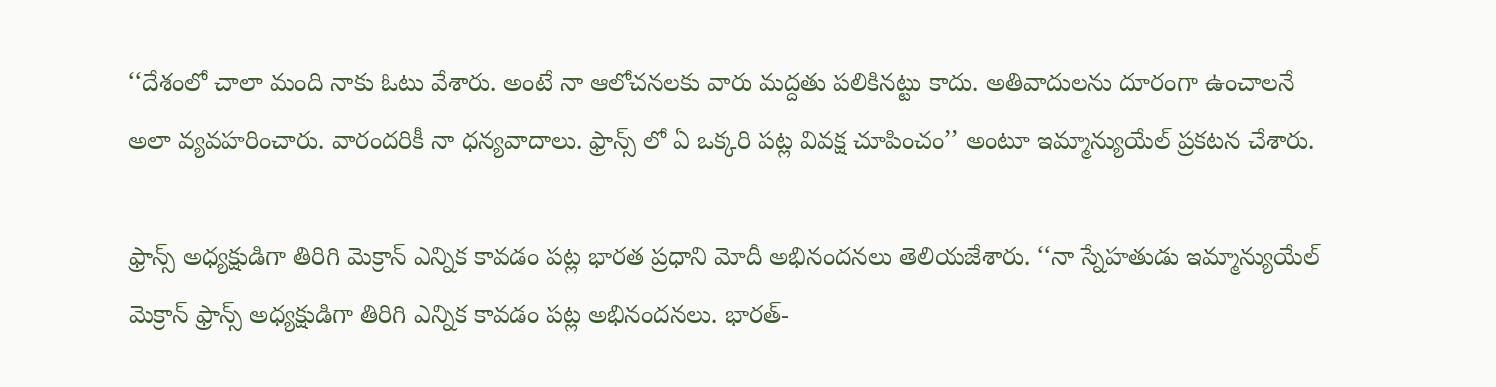‘‘దేశంలో చాలా మంది నాకు ఓటు వేశారు. అంటే నా ఆలోచనలకు వారు మద్దతు పలికినట్టు కాదు. అతివాదులను దూరంగా ఉంచాలనే అలా వ్యవహరించారు. వారందరికీ నా ధన్యవాదాలు. ఫ్రాన్స్ లో ఏ ఒక్కరి పట్ల వివక్ష చూపించం’’ అంటూ ఇమ్మాన్యుయేల్ ప్రకటన చేశారు.

ఫ్రాన్స్ అధ్యక్షుడిగా తిరిగి మెక్రాన్ ఎన్నిక కావడం పట్ల భారత ప్రధాని మోదీ అభినందనలు తెలియజేశారు. ‘‘నా స్నేహతుడు ఇమ్మాన్యుయేల్ మెక్రాన్ ఫ్రాన్స్ అధ్యక్షుడిగా తిరిగి ఎన్నిక కావడం పట్ల అభినందనలు. భారత్-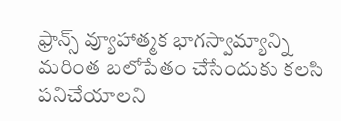ఫ్రాన్స్ వ్యూహాత్మక భాగస్వామ్యాన్ని మరింత బలోపేతం చేసేందుకు కలసి పనిచేయాలని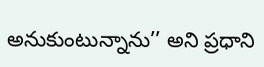అనుకుంటున్నాను’’ అని ప్రధాని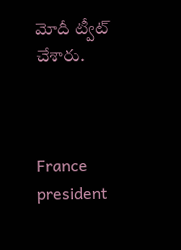మోదీ ట్వీట్ చేశారు.



France
president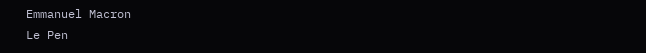Emmanuel Macron
Le Pen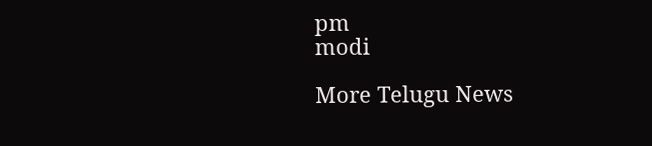pm
modi

More Telugu News